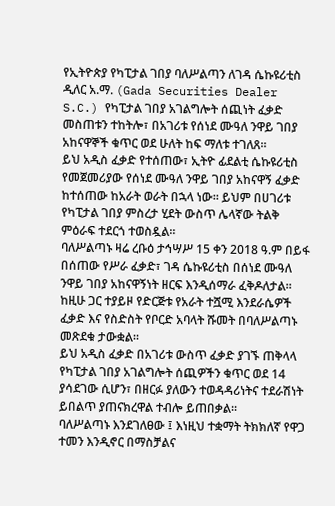የኢትዮጵያ የካፒታል ገበያ ባለሥልጣን ለገዳ ሴኩዩሪቲስ ዲለር አ.ማ. (Gada Securities Dealer S.C.) የካፒታል ገበያ አገልግሎት ሰጪነት ፈቃድ መስጠቱን ተከትሎ፣ በአገሪቱ የሰነደ ሙዓለ ንዋይ ገበያ አከናዋኞች ቁጥር ወደ ሁለት ከፍ ማለቱ ተገለጸ።
ይህ አዲስ ፈቃድ የተሰጠው፣ ኢትዮ ፊደልቲ ሴኩዩሪቲስ የመጀመሪያው የሰነደ ሙዓለ ንዋይ ገበያ አከናዋኝ ፈቃድ ከተሰጠው ከአራት ወራት በኋላ ነው። ይህም በሀገሪቱ የካፒታል ገበያ ምስረታ ሂደት ውስጥ ሌላኛው ትልቅ ምዕራፍ ተደርጎ ተወስዷል።
ባለሥልጣኑ ዛሬ ረቡዕ ታኅሣሥ 15 ቀን 2018 ዓ.ም በይፋ በሰጠው የሥራ ፈቃድ፣ ገዳ ሴኩዩሪቲስ በሰነደ ሙዓለ ንዋይ ገበያ አከናዋኝነት ዘርፍ እንዲሰማራ ፈቅዶለታል።
ከዚሁ ጋር ተያይዞ የድርጅቱ የአራት ተሿሚ እንደራሴዎች ፈቃድ እና የስድስት የቦርድ አባላት ሹመት በባለሥልጣኑ መጽደቁ ታውቋል።
ይህ አዲስ ፈቃድ በአገሪቱ ውስጥ ፈቃድ ያገኙ ጠቅላላ የካፒታል ገበያ አገልግሎት ሰጪዎችን ቁጥር ወደ 14 ያሳደገው ሲሆን፣ በዘርፉ ያለውን ተወዳዳሪነትና ተደራሽነት ይበልጥ ያጠናክረዋል ተብሎ ይጠበቃል።
ባለሥልጣኑ እንደገለፀው ፤ እነዚህ ተቋማት ትክክለኛ የዋጋ ተመን እንዲኖር በማስቻልና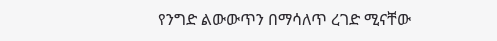የንግድ ልውውጥን በማሳለጥ ረገድ ሚናቸው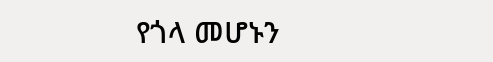የጎላ መሆኑን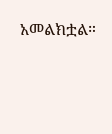አመልክቷል።